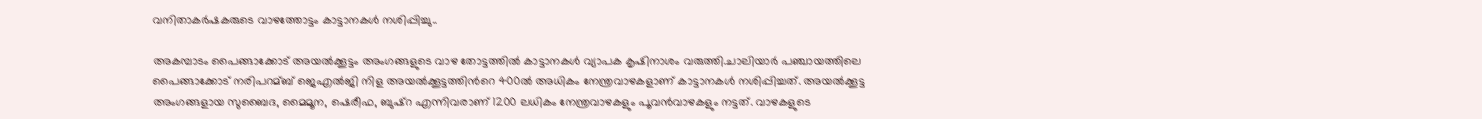വനിതാകര്‍ഷകരുടെ വാഴത്തോട്ടം കാട്ടാനകള്‍ നശിപ്പിച്ചു..

അകമ്പാടം പൈങ്ങാക്കോട് അയല്‍ക്കൂട്ടം അംഗങ്ങളുടെ വാഴ തോട്ടത്തില്‍ കാട്ടാനകള്‍ വ്യാപക കൃഷിനാശം വരുത്തി.ചാലിയാര്‍ പഞ്ചായത്തിലെ പൈങ്ങാക്കോട് നരിപറമ്ബ് ജെഎല്‍ജി നിള അയല്‍ക്കൂട്ടത്തിന്‍റെ 400ല്‍ അധികം നേന്ത്രവാഴകളാണ് കാട്ടാനകള്‍ നശിപ്പിച്ചത്. അയല്‍ക്കൂട്ട അംഗങ്ങളായ സുബൈദ, മൈമൂന, ഷെരീഫ, ബുഷ്റ എന്നിവരാണ് 1200 ലധികം നേന്ത്രവാഴകളും പൂവന്‍വാഴകളും നട്ടത്. വാഴകളുടെ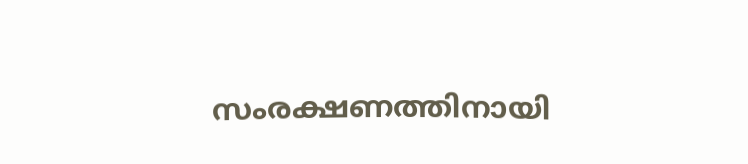സംരക്ഷണത്തിനായി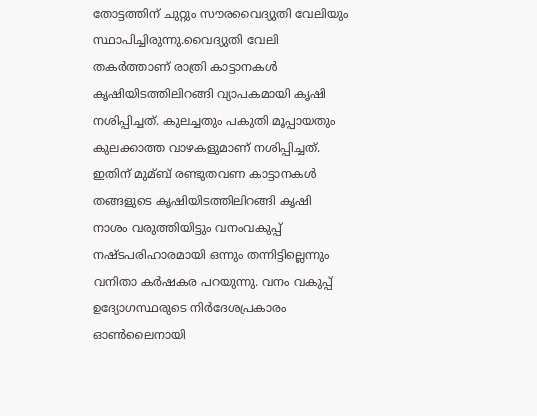തോട്ടത്തിന് ചുറ്റും സൗരവൈദ്യുതി വേലിയും സ്ഥാപിച്ചിരുന്നു.വൈദ്യുതി വേലി തകര്‍ത്താണ് രാത്രി കാട്ടാനകള്‍ കൃഷിയിടത്തിലിറങ്ങി വ്യാപകമായി കൃഷി നശിപ്പിച്ചത്. കുലച്ചതും പകുതി മൂപ്പായതും കുലക്കാത്ത വാഴകളുമാണ് നശിപ്പിച്ചത്. ഇതിന് മുമ്ബ് രണ്ടുതവണ കാട്ടാനകള്‍ തങ്ങളുടെ കൃഷിയിടത്തിലിറങ്ങി കൃഷി നാശം വരുത്തിയിട്ടും വനംവകുപ്പ് നഷ്ടപരിഹാരമായി ഒന്നും തന്നിട്ടില്ലെന്നും വനിതാ കര്‍ഷകര പറയുന്നു. വനം വകുപ്പ് ഉദ്യോഗസ്ഥരുടെ നിര്‍ദേശപ്രകാരം ഓണ്‍ലൈനായി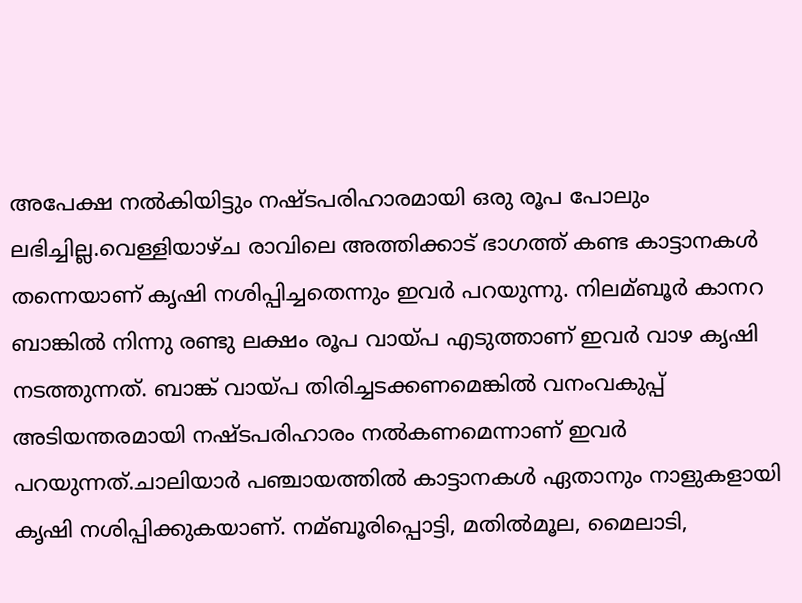അപേക്ഷ നല്‍കിയിട്ടും നഷ്ടപരിഹാരമായി ഒരു രൂപ പോലും ലഭിച്ചില്ല.വെള്ളിയാഴ്ച രാവിലെ അത്തിക്കാട് ഭാഗത്ത് കണ്ട കാട്ടാനകള്‍ തന്നെയാണ് കൃഷി നശിപ്പിച്ചതെന്നും ഇവര്‍ പറയുന്നു. നിലമ്ബൂര്‍ കാനറ ബാങ്കില്‍ നിന്നു രണ്ടു ലക്ഷം രൂപ വായ്പ എടുത്താണ് ഇവര്‍ വാഴ കൃഷി നടത്തുന്നത്. ബാങ്ക് വായ്പ തിരിച്ചടക്കണമെങ്കില്‍ വനംവകുപ്പ് അടിയന്തരമായി നഷ്ടപരിഹാരം നല്‍കണമെന്നാണ് ഇവര്‍ പറയുന്നത്.ചാലിയാര്‍ പഞ്ചായത്തില്‍ കാട്ടാനകള്‍ ഏതാനും നാളുകളായി കൃഷി നശിപ്പിക്കുകയാണ്. നമ്ബൂരിപ്പൊട്ടി, മതില്‍മൂല, മൈലാടി,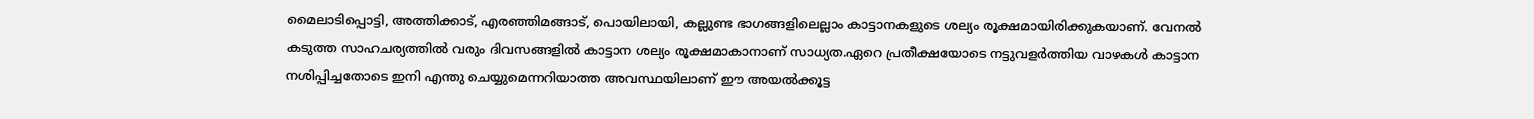മൈലാടിപ്പൊട്ടി, അത്തിക്കാട്, എരഞ്ഞിമങ്ങാട്, പൊയിലായി, കല്ലുണ്ട ഭാഗങ്ങളിലെല്ലാം കാട്ടാനകളുടെ ശല്യം രൂക്ഷമായിരിക്കുകയാണ്. വേനല്‍ കടുത്ത സാഹചര്യത്തില്‍ വരും ദിവസങ്ങളില്‍ കാട്ടാന ശല്യം രൂക്ഷമാകാനാണ് സാധ്യത.ഏറെ പ്രതീക്ഷയോടെ നട്ടുവളര്‍ത്തിയ വാഴകള്‍ കാട്ടാന നശിപ്പിച്ചതോടെ ഇനി എന്തു ചെയ്യുമെന്നറിയാത്ത അവസ്ഥയിലാണ് ഈ അയല്‍ക്കൂട്ട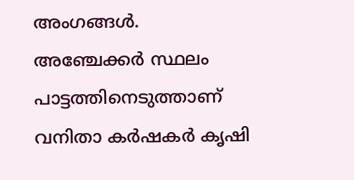അംഗങ്ങള്‍. അഞ്ചേക്കര്‍ സ്ഥലം പാട്ടത്തിനെടുത്താണ് വനിതാ കര്‍ഷകര്‍ കൃഷി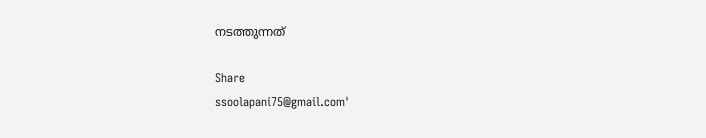നടത്തുന്നത്

Share
ssoolapani75@gmail.com'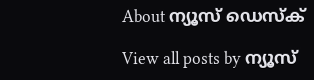About ന്യൂസ് ഡെസ്ക്

View all posts by ന്യൂസ്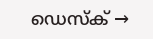ഡെസ്ക് →